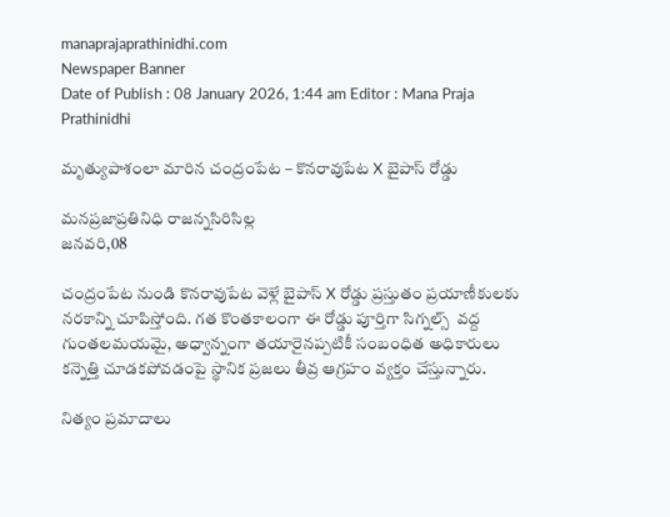manaprajaprathinidhi.com
Newspaper Banner
Date of Publish : 08 January 2026, 1:44 am Editor : Mana Praja Prathinidhi

మృత్యుపాశంలా మారిన చంద్రంపేట – కొనరావుపేట X బైపాస్ రోడ్డు

మనప్రజాప్రతినిధి రాజన్నసిరిసిల్ల
జనవరి,08

చంద్రంపేట నుండి కొనరావుపేట వెళ్లే బైపాస్ X రోడ్డు ప్రస్తుతం ప్రయాణీకులకు నరకాన్ని చూపిస్తోంది. గత కొంతకాలంగా ఈ రోడ్డు పూర్తిగా సిగ్నల్స్  వద్ద గుంతలమయమై, అధ్వాన్నంగా తయారైనప్పటికీ సంబంధిత అధికారులు కన్నెత్తి చూడకపోవడంపై స్థానిక ప్రజలు తీవ్ర ఆగ్రహం వ్యక్తం చేస్తున్నారు.

నిత్యం ప్రమాదాలు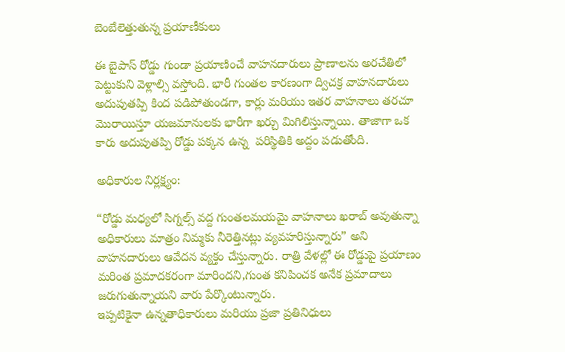బెంబేలెత్తుతున్న ప్రయాణీకులు

ఈ బైపాస్ రోడ్డు గుండా ప్రయాణించే వాహనదారులు ప్రాణాలను అరచేతిలో పెట్టుకుని వెళ్లాల్సి వస్తోంది. భారీ గుంతల కారణంగా ద్విచక్ర వాహనదారులు అదుపుతప్పి కింద పడిపోతుండగా, కార్లు మరియు ఇతర వాహనాలు తరచూ మొరాయిస్తూ యజమానులకు భారీగా ఖర్చు మిగిలిస్తున్నాయి. తాజాగా ఒక కారు అదుపుతప్పి రోడ్డు పక్కన ఉన్న  పరిస్థితికి అద్దం పడుతోంది.

అధికారుల నిర్లక్ష్యం:

“రోడ్డు మధ్యలో సిగ్నల్స్ వద్ద గుంతలమయమై వాహనాలు ఖరాబ్ అవుతున్నా అధికారులు మాత్రం నిమ్మకు నీరెత్తినట్లు వ్యవహరిస్తున్నారు” అని వాహనదారులు ఆవేదన వ్యక్తం చేస్తున్నారు. రాత్రి వేళల్లో ఈ రోడ్డుపై ప్రయాణం మరింత ప్రమాదకరంగా మారిందని,గుంత కనిపించక అనేక ప్రమాదాలు జరుగుతున్నాయని వారు పేర్కొంటున్నారు.
ఇప్పటికైనా ఉన్నతాధికారులు మరియు ప్రజా ప్రతినిధులు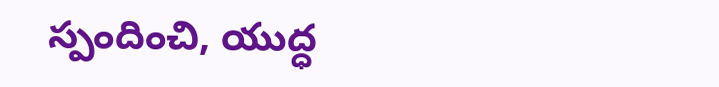స్పందించి, యుద్ధ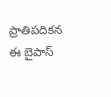ప్రాతిపదికన ఈ బైపాస్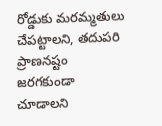రోడ్డుకు మరమ్మతులు చేపట్టాలని, తదుపరి ప్రాణనష్టం జరగకుండా చూడాలని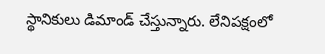స్థానికులు డిమాండ్ చేస్తున్నారు. లేనిపక్షంలో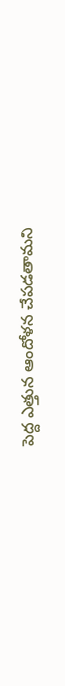పెద్ద ఎత్తున ఆందోళన చేపడతామని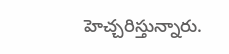హెచ్చరిస్తున్నారు.